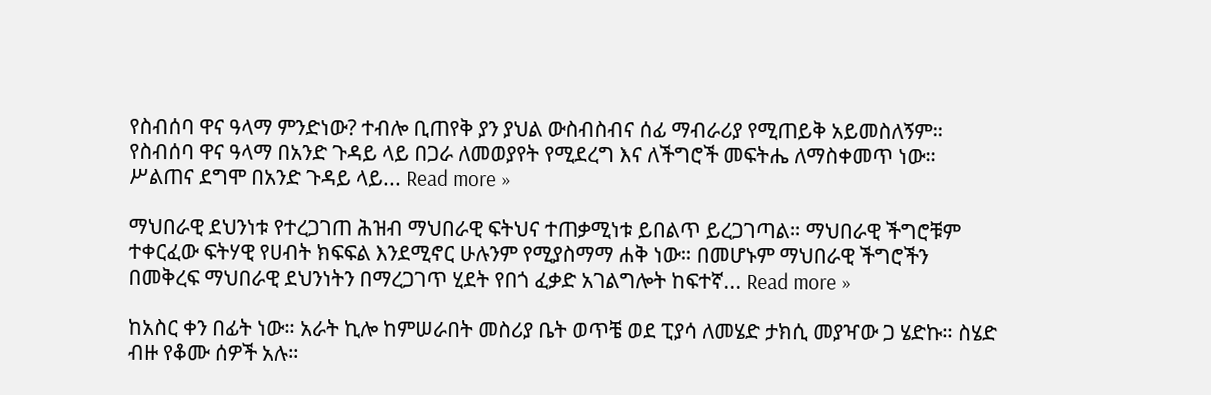የስብሰባ ዋና ዓላማ ምንድነው? ተብሎ ቢጠየቅ ያን ያህል ውስብስብና ሰፊ ማብራሪያ የሚጠይቅ አይመስለኝም። የስብሰባ ዋና ዓላማ በአንድ ጉዳይ ላይ በጋራ ለመወያየት የሚደረግ እና ለችግሮች መፍትሔ ለማስቀመጥ ነው። ሥልጠና ደግሞ በአንድ ጉዳይ ላይ... Read more »

ማህበራዊ ደህንነቱ የተረጋገጠ ሕዝብ ማህበራዊ ፍትህና ተጠቃሚነቱ ይበልጥ ይረጋገጣል። ማህበራዊ ችግሮቹም ተቀርፈው ፍትሃዊ የሀብት ክፍፍል እንደሚኖር ሁሉንም የሚያስማማ ሐቅ ነው። በመሆኑም ማህበራዊ ችግሮችን በመቅረፍ ማህበራዊ ደህንነትን በማረጋገጥ ሂደት የበጎ ፈቃድ አገልግሎት ከፍተኛ... Read more »

ከአስር ቀን በፊት ነው። አራት ኪሎ ከምሠራበት መስሪያ ቤት ወጥቼ ወደ ፒያሳ ለመሄድ ታክሲ መያዣው ጋ ሄድኩ። ስሄድ ብዙ የቆሙ ሰዎች አሉ።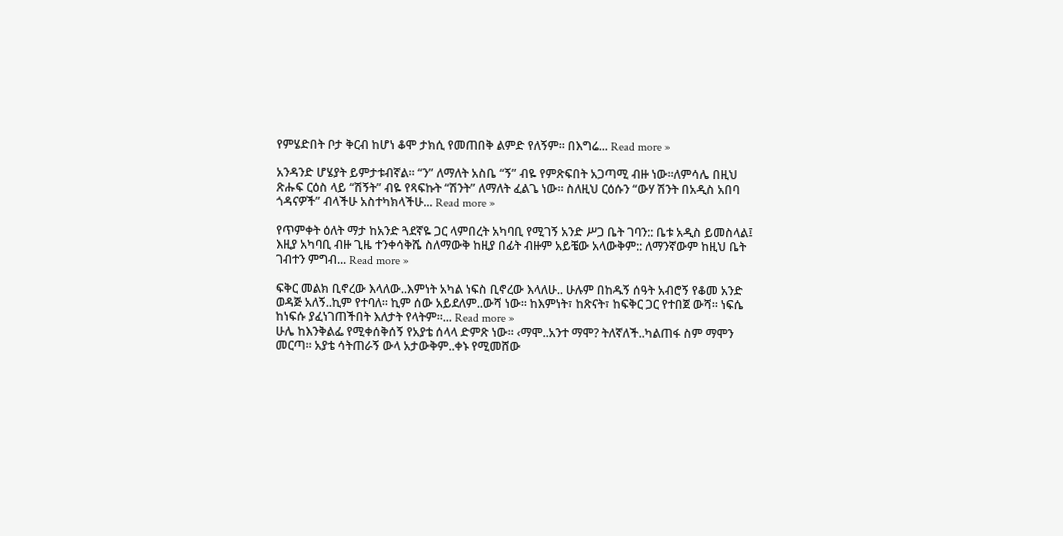የምሄድበት ቦታ ቅርብ ከሆነ ቆሞ ታክሲ የመጠበቅ ልምድ የለኝም። በእግሬ... Read more »

አንዳንድ ሆሄያት ይምታቱብኛል። “ን” ለማለት አስቤ “ኝ” ብዬ የምጽፍበት አጋጣሚ ብዙ ነው።ለምሳሌ በዚህ ጽሑፍ ርዕስ ላይ “ሽኝት” ብዬ የጻፍኩት “ሽንት” ለማለት ፈልጌ ነው። ስለዚህ ርዕሱን “ውሃ ሽንት በአዲስ አበባ ጎዳናዎች” ብላችሁ አስተካክላችሁ... Read more »

የጥምቀት ዕለት ማታ ከአንድ ጓደኛዬ ጋር ላምበረት አካባቢ የሚገኝ አንድ ሥጋ ቤት ገባን:: ቤቱ አዲስ ይመስላል፤ እዚያ አካባቢ ብዙ ጊዜ ተንቀሳቅሼ ስለማውቅ ከዚያ በፊት ብዙም አይቼው አላውቅም:: ለማንኛውም ከዚህ ቤት ገብተን ምግብ... Read more »

ፍቅር መልክ ቢኖረው እላለው..እምነት አካል ነፍስ ቢኖረው እላለሁ.. ሁሉም በከዱኝ ሰዓት አብሮኝ የቆመ አንድ ወዳጅ አለኝ..ኪም የተባለ። ኪም ሰው አይደለም..ውሻ ነው። ከእምነት፣ ከጽናት፣ ከፍቅር ጋር የተበጀ ውሻ። ነፍሴ ከነፍሱ ያፈነገጠችበት እለታት የላትም።... Read more »
ሁሌ ከእንቅልፌ የሚቀሰቅሰኝ የአያቴ ሰላላ ድምጽ ነው። ‹ማሞ..አንተ ማሞ? ትለኛለች..ካልጠፋ ስም ማሞን መርጣ። አያቴ ሳትጠራኝ ውላ አታውቅም..ቀኑ የሚመሸው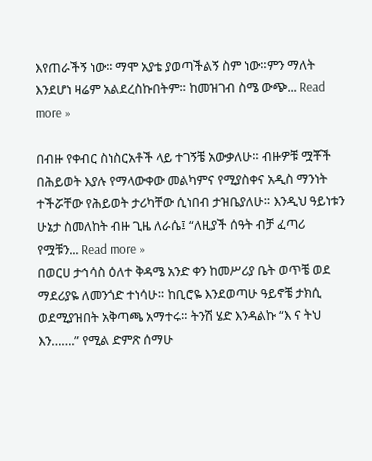እየጠራችኝ ነው፡፡ ማሞ አያቴ ያወጣችልኝ ስም ነው።ምን ማለት እንደሆነ ዛሬም አልደረስኩበትም። ከመዝገብ ስሜ ውጭ... Read more »

በብዙ የቀብር ስነስርአቶች ላይ ተገኝቼ አውቃለሁ። ብዙዎቹ ሟቾች በሕይወት እያሉ የማላውቀው መልካምና የሚያስቀና አዲስ ማንነት ተችሯቸው የሕይወት ታሪካቸው ሲነበብ ታዝቤያለሁ። እንዲህ ዓይነቱን ሁኔታ ስመለከት ብዙ ጊዜ ለራሴ፤ “ለዚያች ሰዓት ብቻ ፈጣሪ የሟቹን... Read more »
በወርሀ ታኅሳስ ዕለተ ቅዳሜ አንድ ቀን ከመሥሪያ ቤት ወጥቼ ወደ ማደሪያዬ ለመንጎድ ተነሳሁ። ከቢሮዬ እንደወጣሁ ዓይኖቼ ታክሲ ወደሚያዝበት አቅጣጫ አማተሩ። ትንሽ ሄድ እንዳልኩ “እ ና ትህ እን…….” የሚል ድምጽ ሰማሁ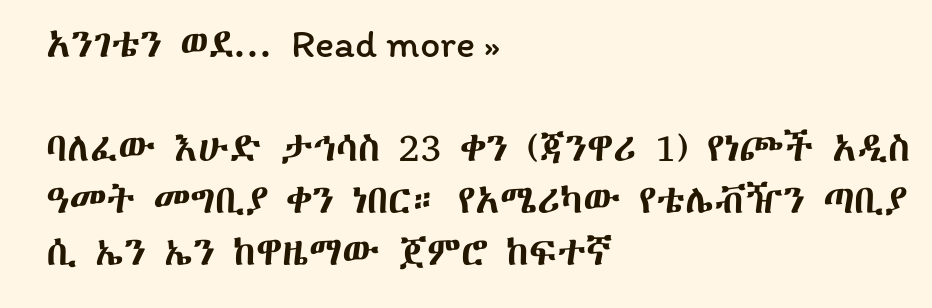አንገቴን ወደ... Read more »

ባለፈው እሁድ ታኅሳስ 23 ቀን (ጃንዋሪ 1) የነጮች አዲስ ዓመት መግቢያ ቀን ነበር። የአሜሪካው የቴሌቭዥን ጣቢያ ሲ ኤን ኤን ከዋዜማው ጀምሮ ከፍተኛ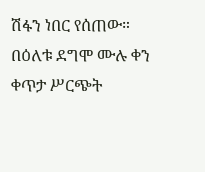ሽፋን ነበር የሰጠው። በዕለቱ ደግሞ ሙሉ ቀን ቀጥታ ሥርጭት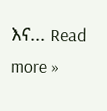እና... Read more »